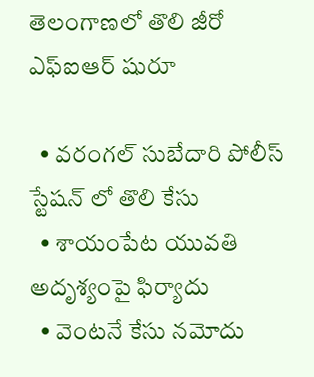తెలంగాణలో తొలి జీరో ఎఫ్ఐఆర్ షురూ

  • వరంగల్ సుబేదారి పోలీస్ స్టేషన్ లో తొలి కేసు
  • శాయంపేట యువతి అదృశ్యంపై ఫిర్యాదు
  • వెంటనే కేసు నమోదు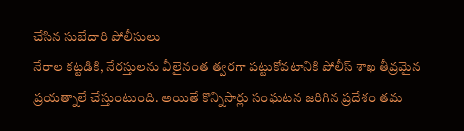చేసిన సుబేదారి పోలీసులు
నేరాల కట్టడికి, నేరస్తులను వీలైనంత త్వరగా పట్టుకోవటానికి పోలీస్ శాఖ తీవ్రమైన ప్రయత్నాలే చేస్తుంటుంది. అయితే కొన్నిసార్లు సంఘటన జరిగిన ప్రదేశం తమ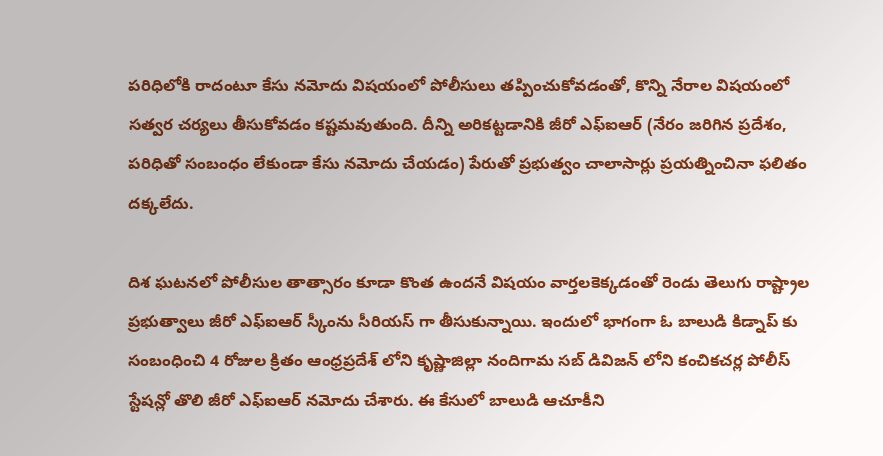పరిధిలోకి రాదంటూ కేసు నమోదు విషయంలో పోలీసులు తప్పించుకోవడంతో, కొన్ని నేరాల విషయంలో సత్వర చర్యలు తీసుకోవడం కష్టమవుతుంది. దీన్ని అరికట్టడానికి జీరో ఎఫ్ఐఆర్ (నేరం జరిగిన ప్రదేశం, పరిధితో సంబంధం లేకుండా కేసు నమోదు చేయడం) పేరుతో ప్రభుత్వం చాలాసార్లు ప్రయత్నించినా ఫలితం దక్కలేదు.

దిశ ఘటనలో పోలీసుల తాత్సారం కూడా కొంత ఉందనే విషయం వార్తలకెక్కడంతో రెండు తెలుగు రాష్ట్రాల ప్రభుత్వాలు జీరో ఎఫ్ఐఆర్ స్కీంను సీరియస్ గా తీసుకున్నాయి. ఇందులో భాగంగా ఓ బాలుడి కిడ్నాప్ కు సంబంధించి 4 రోజుల క్రితం ఆంధ్రప్రదేశ్ లోని కృష్ణాజిల్లా నందిగామ సబ్ డివిజన్ లోని కంచికచర్ల పోలీస్ స్టేషన్లో తొలి జీరో ఎఫ్ఐఆర్ నమోదు చేశారు. ఈ కేసులో బాలుడి ఆచూకీని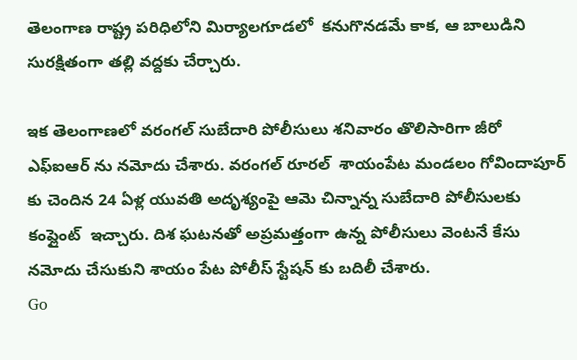తెలంగాణ రాష్ట్ర పరిధిలోని మిర్యాలగూడలో  కనుగొనడమే కాక, ఆ బాలుడిని సురక్షితంగా తల్లి వద్దకు చేర్చారు.

ఇక తెలంగాణలో వరంగల్ సుబేదారి పోలీసులు శనివారం తొలిసారిగా జీరో ఎఫ్ఐఆర్ ను నమోదు చేశారు. వరంగల్ రూరల్  శాయంపేట మండలం గోవిందాపూర్ కు చెందిన 24 ఏళ్ల యువతి అదృశ్యంపై ఆమె చిన్నాన్న సుబేదారి పోలీసులకు కంప్లైంట్  ఇచ్చారు. దిశ ఘటనతో అప్రమత్తంగా ఉన్న పోలీసులు వెంటనే కేసు నమోదు చేసుకుని శాయం పేట పోలీస్ స్టేషన్ కు బదిలీ చేశారు.
Go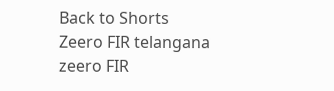Back to Shorts
Zeero FIR telangana
zeero FIR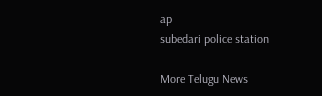ap
subedari police station

More Telugu News